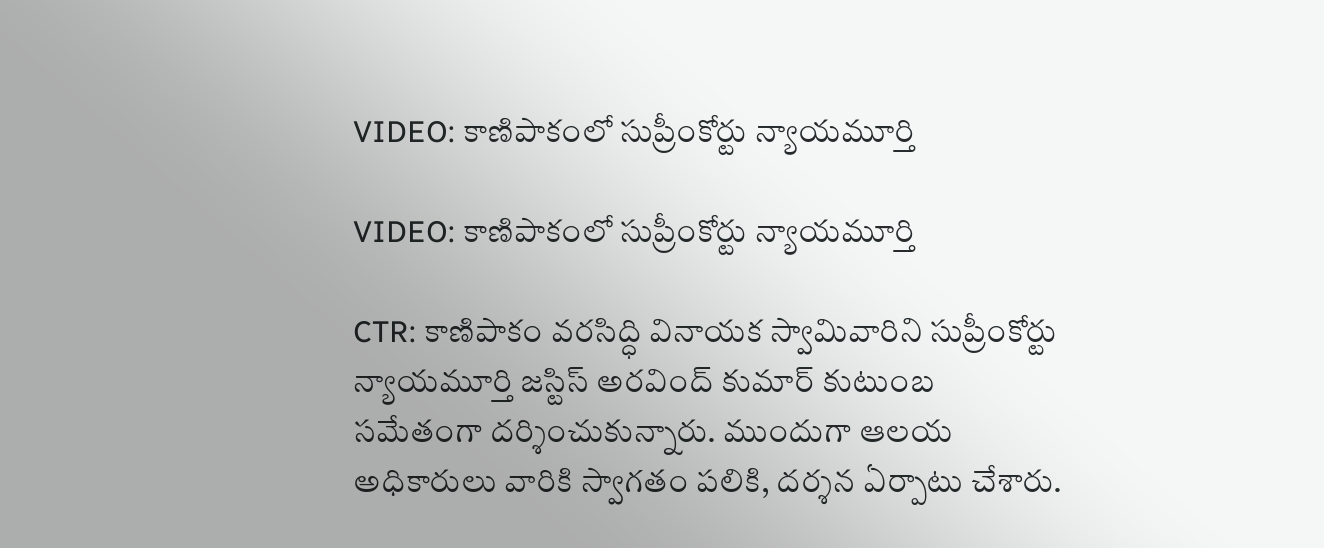VIDEO: కాణిపాకంలో సుప్రీంకోర్టు న్యాయమూర్తి

VIDEO: కాణిపాకంలో సుప్రీంకోర్టు న్యాయమూర్తి

CTR: కాణిపాకం వరసిద్ధి వినాయక స్వామివారిని సుప్రీంకోర్టు న్యాయమూర్తి జస్టిస్ అరవింద్ కుమార్ కుటుంబ సమేతంగా దర్శించుకున్నారు. ముందుగా ఆలయ అధికారులు వారికి స్వాగతం పలికి, దర్శన ఏర్పాటు చేశారు.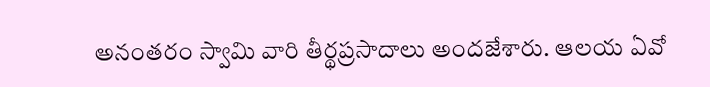అనంతరం స్వామి వారి తీర్థప్రసాదాలు అందజేశారు. ఆలయ ఏవో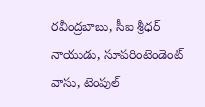రవీంద్రబాబు, సీఐ శ్రీధర్ నాయుడు, సూపరింటెండెంట్ వాసు, టెంపుల్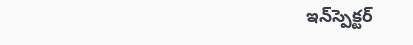ఇన్‌స్పెక్టర్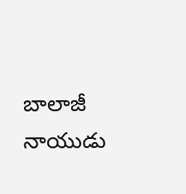బాలాజీ నాయుడు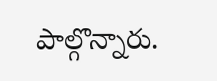పాల్గొన్నారు.